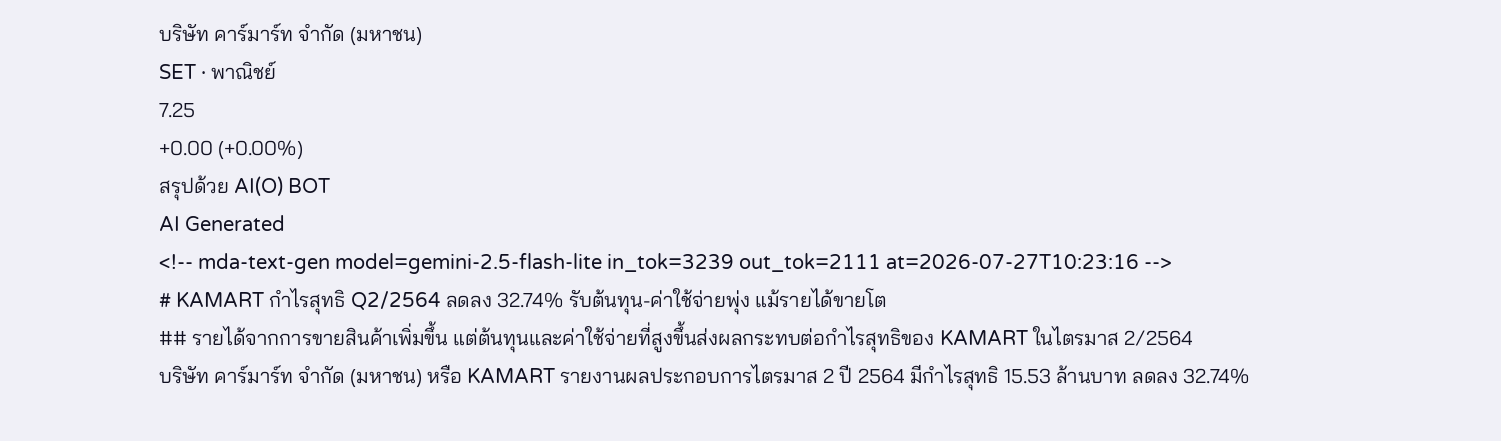บริษัท คาร์มาร์ท จำกัด (มหาชน)
SET · พาณิชย์
7.25
+0.00 (+0.00%)
สรุปด้วย AI(O) BOT
AI Generated
<!-- mda-text-gen model=gemini-2.5-flash-lite in_tok=3239 out_tok=2111 at=2026-07-27T10:23:16 -->
# KAMART กำไรสุทธิ Q2/2564 ลดลง 32.74% รับต้นทุน-ค่าใช้จ่ายพุ่ง แม้รายได้ขายโต
## รายได้จากการขายสินค้าเพิ่มขึ้น แต่ต้นทุนและค่าใช้จ่ายที่สูงขึ้นส่งผลกระทบต่อกำไรสุทธิของ KAMART ในไตรมาส 2/2564
บริษัท คาร์มาร์ท จำกัด (มหาชน) หรือ KAMART รายงานผลประกอบการไตรมาส 2 ปี 2564 มีกำไรสุทธิ 15.53 ล้านบาท ลดลง 32.74%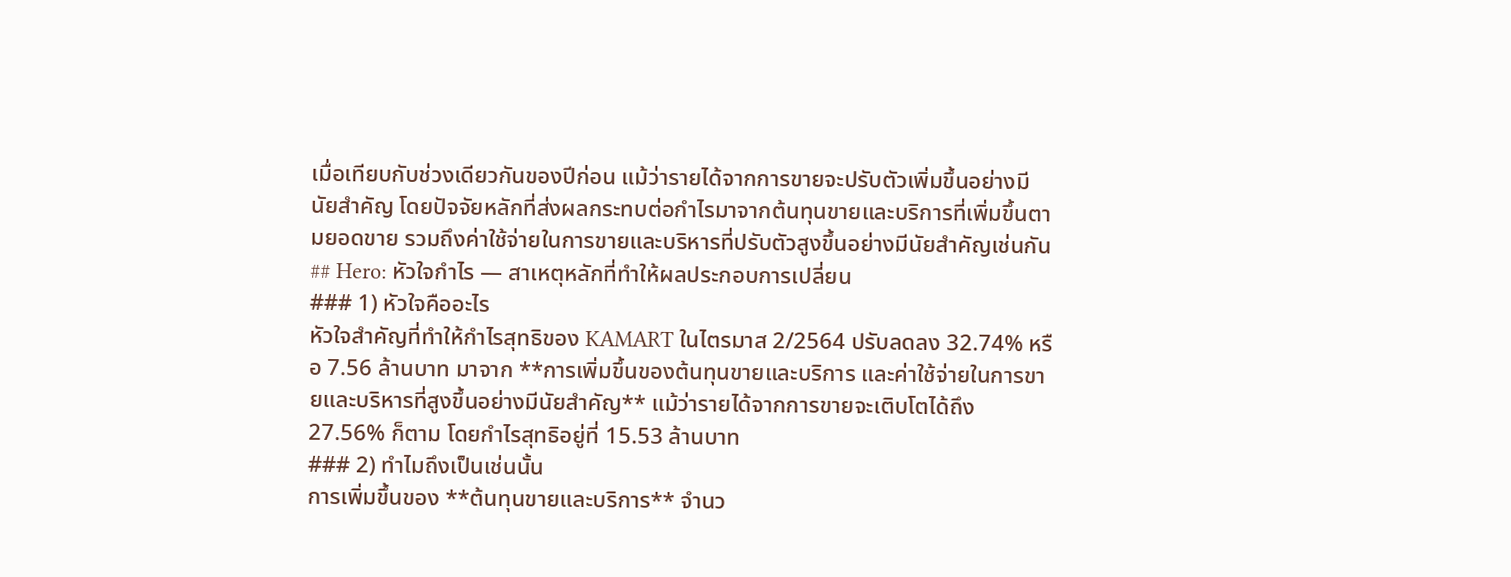เมื่อเทียบกับช่วงเดียวกันของปีก่อน แม้ว่ารายได้จากการขายจะปรับตัวเพิ่มขึ้นอย่างมีนัยสำคัญ โดยปัจจัยหลักที่ส่งผลกระทบต่อกำไรมาจากต้นทุนขายและบริการที่เพิ่มขึ้นตามยอดขาย รวมถึงค่าใช้จ่ายในการขายและบริหารที่ปรับตัวสูงขึ้นอย่างมีนัยสำคัญเช่นกัน
## Hero: หัวใจกำไร — สาเหตุหลักที่ทำให้ผลประกอบการเปลี่ยน
### 1) หัวใจคืออะไร
หัวใจสำคัญที่ทำให้กำไรสุทธิของ KAMART ในไตรมาส 2/2564 ปรับลดลง 32.74% หรือ 7.56 ล้านบาท มาจาก **การเพิ่มขึ้นของต้นทุนขายและบริการ และค่าใช้จ่ายในการขายและบริหารที่สูงขึ้นอย่างมีนัยสำคัญ** แม้ว่ารายได้จากการขายจะเติบโตได้ถึง 27.56% ก็ตาม โดยกำไรสุทธิอยู่ที่ 15.53 ล้านบาท
### 2) ทำไมถึงเป็นเช่นนั้น
การเพิ่มขึ้นของ **ต้นทุนขายและบริการ** จำนว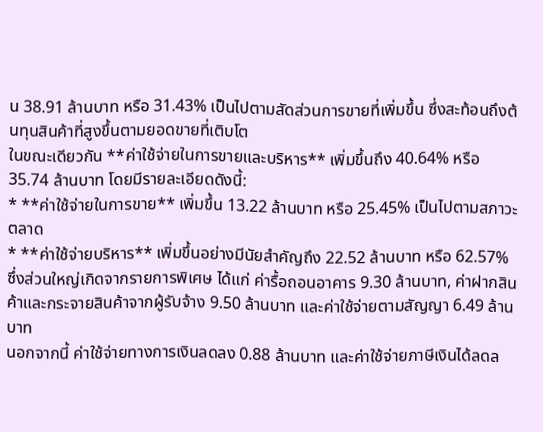น 38.91 ล้านบาท หรือ 31.43% เป็นไปตามสัดส่วนการขายที่เพิ่มขึ้น ซึ่งสะท้อนถึงต้นทุนสินค้าที่สูงขึ้นตามยอดขายที่เติบโต
ในขณะเดียวกัน **ค่าใช้จ่ายในการขายและบริหาร** เพิ่มขึ้นถึง 40.64% หรือ 35.74 ล้านบาท โดยมีรายละเอียดดังนี้:
* **ค่าใช้จ่ายในการขาย** เพิ่มขึ้น 13.22 ล้านบาท หรือ 25.45% เป็นไปตามสภาวะตลาด
* **ค่าใช้จ่ายบริหาร** เพิ่มขึ้นอย่างมีนัยสำคัญถึง 22.52 ล้านบาท หรือ 62.57% ซึ่งส่วนใหญ่เกิดจากรายการพิเศษ ได้แก่ ค่ารื้อถอนอาคาร 9.30 ล้านบาท, ค่าฝากสินค้าและกระจายสินค้าจากผู้รับจ้าง 9.50 ล้านบาท และค่าใช้จ่ายตามสัญญา 6.49 ล้านบาท
นอกจากนี้ ค่าใช้จ่ายทางการเงินลดลง 0.88 ล้านบาท และค่าใช้จ่ายภาษีเงินได้ลดล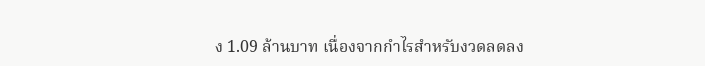ง 1.09 ล้านบาท เนื่องจากกำไรสำหรับงวดลดลง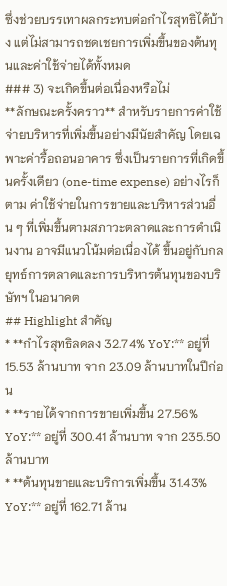ซึ่งช่วยบรรเทาผลกระทบต่อกำไรสุทธิได้บ้าง แต่ไม่สามารถชดเชยการเพิ่มขึ้นของต้นทุนและค่าใช้จ่ายได้ทั้งหมด
### 3) จะเกิดขึ้นต่อเนื่องหรือไม่
**ลักษณะครั้งคราว** สำหรับรายการค่าใช้จ่ายบริหารที่เพิ่มขึ้นอย่างมีนัยสำคัญ โดยเฉพาะค่ารื้อถอนอาคาร ซึ่งเป็นรายการที่เกิดขึ้นครั้งเดียว (one-time expense) อย่างไรก็ตาม ค่าใช้จ่ายในการขายและบริหารส่วนอื่น ๆ ที่เพิ่มขึ้นตามสภาวะตลาดและการดำเนินงาน อาจมีแนวโน้มต่อเนื่องได้ ขึ้นอยู่กับกลยุทธ์การตลาดและการบริหารต้นทุนของบริษัทฯ ในอนาคต
## Highlight สำคัญ
* **กำไรสุทธิลดลง 32.74% YoY:** อยู่ที่ 15.53 ล้านบาท จาก 23.09 ล้านบาทในปีก่อน
* **รายได้จากการขายเพิ่มขึ้น 27.56% YoY:** อยู่ที่ 300.41 ล้านบาท จาก 235.50 ล้านบาท
* **ต้นทุนขายและบริการเพิ่มขึ้น 31.43% YoY:** อยู่ที่ 162.71 ล้าน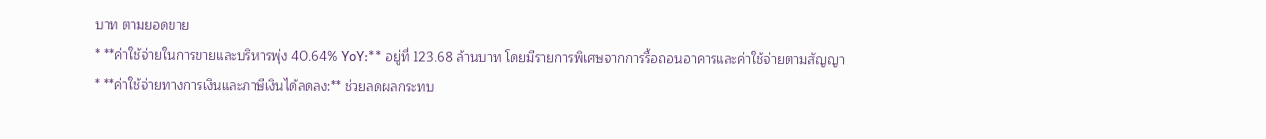บาท ตามยอดขาย
* **ค่าใช้จ่ายในการขายและบริหารพุ่ง 40.64% YoY:** อยู่ที่ 123.68 ล้านบาท โดยมีรายการพิเศษจากการรื้อถอนอาคารและค่าใช้จ่ายตามสัญญา
* **ค่าใช้จ่ายทางการเงินและภาษีเงินได้ลดลง:** ช่วยลดผลกระทบ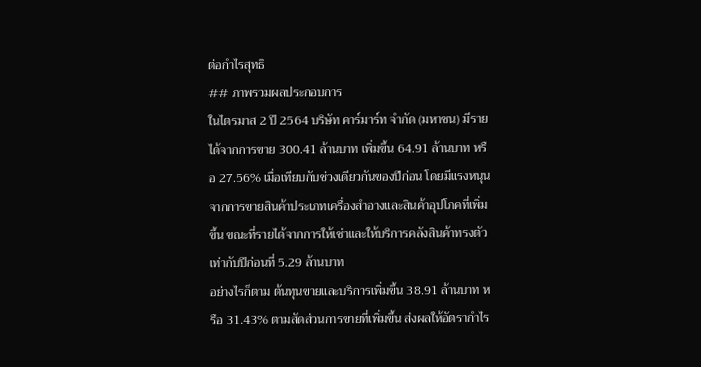ต่อกำไรสุทธิ
## ภาพรวมผลประกอบการ
ในไตรมาส 2 ปี 2564 บริษัท คาร์มาร์ท จำกัด (มหาชน) มีรายได้จากการขาย 300.41 ล้านบาท เพิ่มขึ้น 64.91 ล้านบาท หรือ 27.56% เมื่อเทียบกับช่วงเดียวกันของปีก่อน โดยมีแรงหนุนจากการขายสินค้าประเภทเครื่องสำอางและสินค้าอุปโภคที่เพิ่มขึ้น ขณะที่รายได้จากการให้เช่าและให้บริการคลังสินค้าทรงตัวเท่ากับปีก่อนที่ 5.29 ล้านบาท
อย่างไรก็ตาม ต้นทุนขายและบริการเพิ่มขึ้น 38.91 ล้านบาท หรือ 31.43% ตามสัดส่วนการขายที่เพิ่มขึ้น ส่งผลให้อัตรากำไร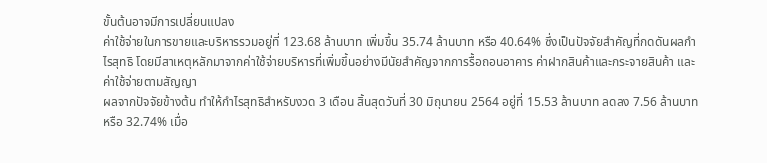ขั้นต้นอาจมีการเปลี่ยนแปลง
ค่าใช้จ่ายในการขายและบริหารรวมอยู่ที่ 123.68 ล้านบาท เพิ่มขึ้น 35.74 ล้านบาท หรือ 40.64% ซึ่งเป็นปัจจัยสำคัญที่กดดันผลกำไรสุทธิ โดยมีสาเหตุหลักมาจากค่าใช้จ่ายบริหารที่เพิ่มขึ้นอย่างมีนัยสำคัญจากการรื้อถอนอาคาร ค่าฝากสินค้าและกระจายสินค้า และค่าใช้จ่ายตามสัญญา
ผลจากปัจจัยข้างต้น ทำให้กำไรสุทธิสำหรับงวด 3 เดือน สิ้นสุดวันที่ 30 มิถุนายน 2564 อยู่ที่ 15.53 ล้านบาท ลดลง 7.56 ล้านบาท หรือ 32.74% เมื่อ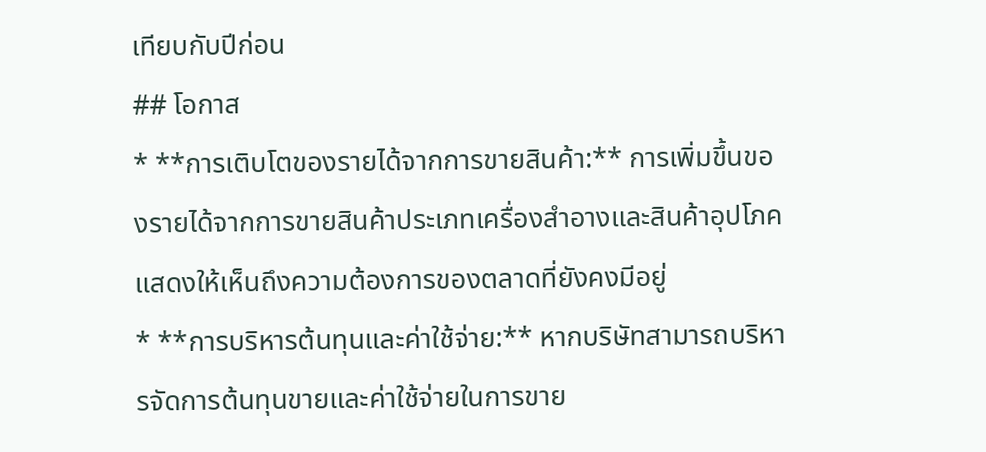เทียบกับปีก่อน
## โอกาส
* **การเติบโตของรายได้จากการขายสินค้า:** การเพิ่มขึ้นของรายได้จากการขายสินค้าประเภทเครื่องสำอางและสินค้าอุปโภค แสดงให้เห็นถึงความต้องการของตลาดที่ยังคงมีอยู่
* **การบริหารต้นทุนและค่าใช้จ่าย:** หากบริษัทสามารถบริหารจัดการต้นทุนขายและค่าใช้จ่ายในการขาย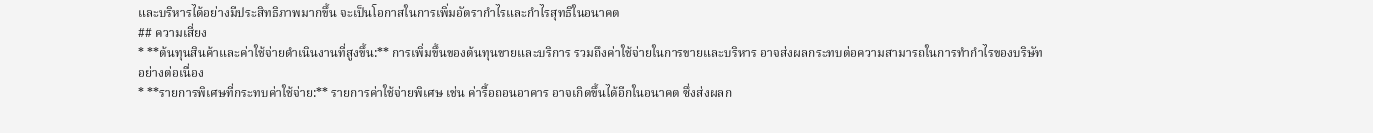และบริหารได้อย่างมีประสิทธิภาพมากขึ้น จะเป็นโอกาสในการเพิ่มอัตรากำไรและกำไรสุทธิในอนาคต
## ความเสี่ยง
* **ต้นทุนสินค้าและค่าใช้จ่ายดำเนินงานที่สูงขึ้น:** การเพิ่มขึ้นของต้นทุนขายและบริการ รวมถึงค่าใช้จ่ายในการขายและบริหาร อาจส่งผลกระทบต่อความสามารถในการทำกำไรของบริษัทอย่างต่อเนื่อง
* **รายการพิเศษที่กระทบค่าใช้จ่าย:** รายการค่าใช้จ่ายพิเศษ เช่น ค่ารื้อถอนอาคาร อาจเกิดขึ้นได้อีกในอนาคต ซึ่งส่งผลก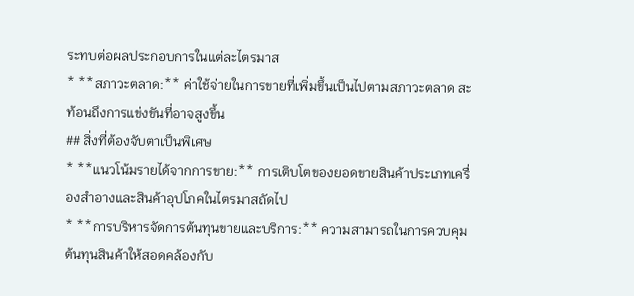ระทบต่อผลประกอบการในแต่ละไตรมาส
* **สภาวะตลาด:** ค่าใช้จ่ายในการขายที่เพิ่มขึ้นเป็นไปตามสภาวะตลาด สะท้อนถึงการแข่งขันที่อาจสูงขึ้น
## สิ่งที่ต้องจับตาเป็นพิเศษ
* **แนวโน้มรายได้จากการขาย:** การเติบโตของยอดขายสินค้าประเภทเครื่องสำอางและสินค้าอุปโภคในไตรมาสถัดไป
* **การบริหารจัดการต้นทุนขายและบริการ:** ความสามารถในการควบคุมต้นทุนสินค้าให้สอดคล้องกับ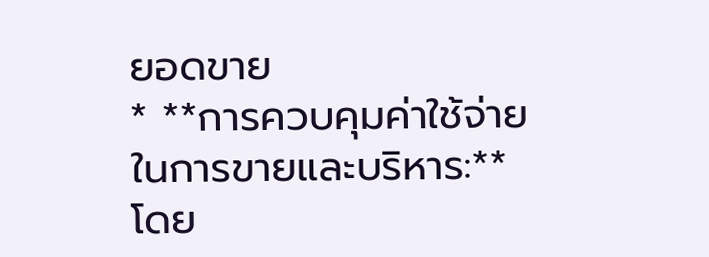ยอดขาย
* **การควบคุมค่าใช้จ่ายในการขายและบริหาร:** โดย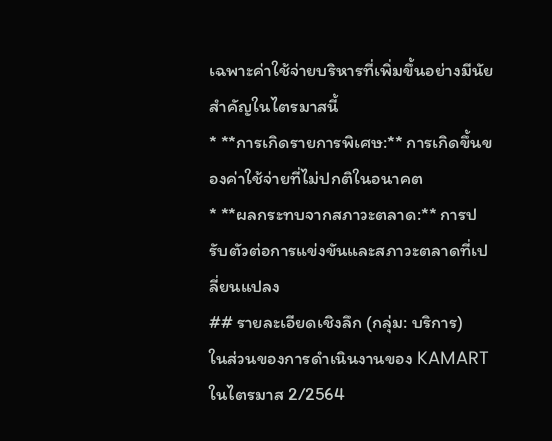เฉพาะค่าใช้จ่ายบริหารที่เพิ่มขึ้นอย่างมีนัยสำคัญในไตรมาสนี้
* **การเกิดรายการพิเศษ:** การเกิดขึ้นของค่าใช้จ่ายที่ไม่ปกติในอนาคต
* **ผลกระทบจากสภาวะตลาด:** การปรับตัวต่อการแข่งขันและสภาวะตลาดที่เปลี่ยนแปลง
## รายละเอียดเชิงลึก (กลุ่ม: บริการ)
ในส่วนของการดำเนินงานของ KAMART ในไตรมาส 2/2564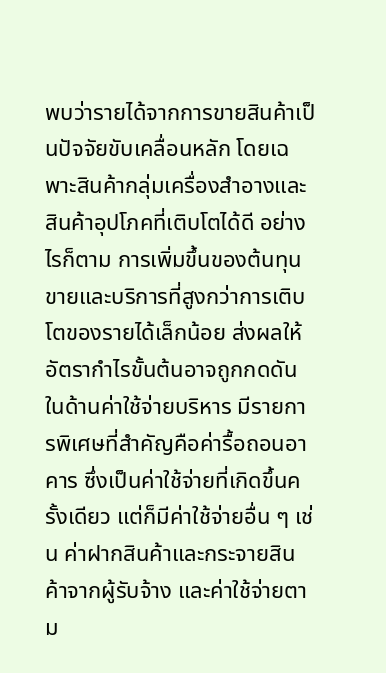พบว่ารายได้จากการขายสินค้าเป็นปัจจัยขับเคลื่อนหลัก โดยเฉพาะสินค้ากลุ่มเครื่องสำอางและสินค้าอุปโภคที่เติบโตได้ดี อย่างไรก็ตาม การเพิ่มขึ้นของต้นทุนขายและบริการที่สูงกว่าการเติบโตของรายได้เล็กน้อย ส่งผลให้อัตรากำไรขั้นต้นอาจถูกกดดัน
ในด้านค่าใช้จ่ายบริหาร มีรายการพิเศษที่สำคัญคือค่ารื้อถอนอาคาร ซึ่งเป็นค่าใช้จ่ายที่เกิดขึ้นครั้งเดียว แต่ก็มีค่าใช้จ่ายอื่น ๆ เช่น ค่าฝากสินค้าและกระจายสินค้าจากผู้รับจ้าง และค่าใช้จ่ายตาม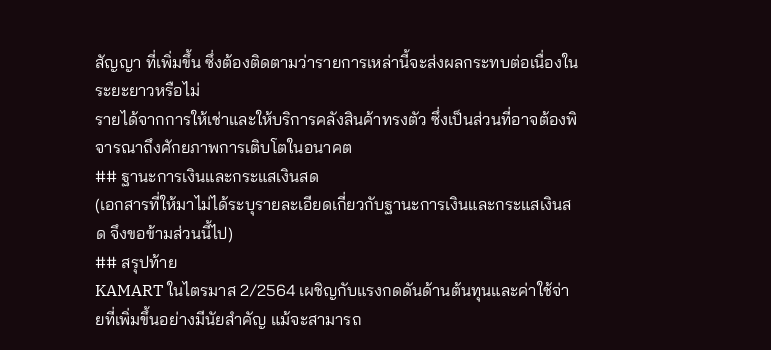สัญญา ที่เพิ่มขึ้น ซึ่งต้องติดตามว่ารายการเหล่านี้จะส่งผลกระทบต่อเนื่องในระยะยาวหรือไม่
รายได้จากการให้เช่าและให้บริการคลังสินค้าทรงตัว ซึ่งเป็นส่วนที่อาจต้องพิจารณาถึงศักยภาพการเติบโตในอนาคต
## ฐานะการเงินและกระแสเงินสด
(เอกสารที่ให้มาไม่ได้ระบุรายละเอียดเกี่ยวกับฐานะการเงินและกระแสเงินสด จึงขอข้ามส่วนนี้ไป)
## สรุปท้าย
KAMART ในไตรมาส 2/2564 เผชิญกับแรงกดดันด้านต้นทุนและค่าใช้จ่ายที่เพิ่มขึ้นอย่างมีนัยสำคัญ แม้จะสามารถ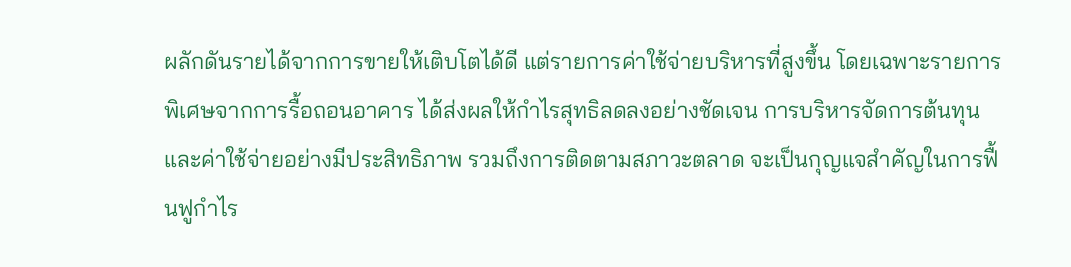ผลักดันรายได้จากการขายให้เติบโตได้ดี แต่รายการค่าใช้จ่ายบริหารที่สูงขึ้น โดยเฉพาะรายการพิเศษจากการรื้อถอนอาคาร ได้ส่งผลให้กำไรสุทธิลดลงอย่างชัดเจน การบริหารจัดการต้นทุนและค่าใช้จ่ายอย่างมีประสิทธิภาพ รวมถึงการติดตามสภาวะตลาด จะเป็นกุญแจสำคัญในการฟื้นฟูกำไร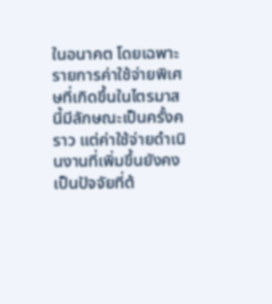ในอนาคต โดยเฉพาะรายการค่าใช้จ่ายพิเศษที่เกิดขึ้นในไตรมาสนี้มีลักษณะเป็นครั้งคราว แต่ค่าใช้จ่ายดำเนินงานที่เพิ่มขึ้นยังคงเป็นปัจจัยที่ต้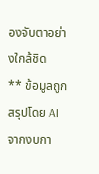องจับตาอย่างใกล้ชิด
** ข้อมูลถูกสรุปโดย AI จากงบกา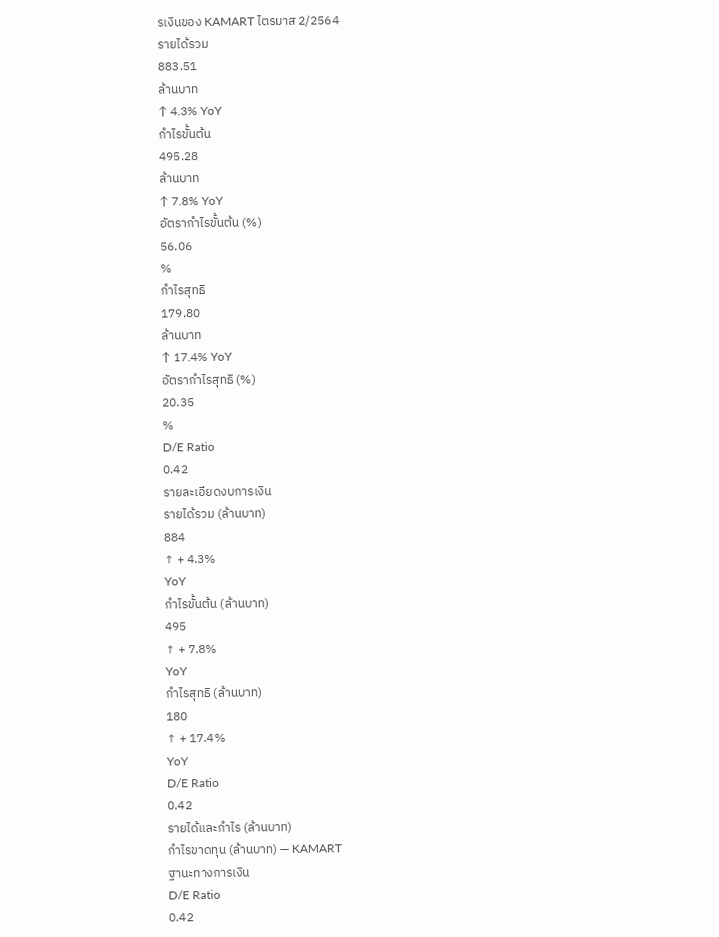รเงินของ KAMART ไตรมาส 2/2564
รายได้รวม
883.51
ล้านบาท
↑ 4.3% YoY
กำไรขั้นต้น
495.28
ล้านบาท
↑ 7.8% YoY
อัตรากำไรขั้นต้น (%)
56.06
%
กำไรสุทธิ
179.80
ล้านบาท
↑ 17.4% YoY
อัตรากำไรสุทธิ (%)
20.35
%
D/E Ratio
0.42
รายละเอียดงบการเงิน
รายได้รวม (ล้านบาท)
884
↑ + 4.3%
YoY
กำไรขั้นต้น (ล้านบาท)
495
↑ + 7.8%
YoY
กำไรสุทธิ (ล้านบาท)
180
↑ + 17.4%
YoY
D/E Ratio
0.42
รายได้และกำไร (ล้านบาท)
กำไรขาดทุน (ล้านบาท) — KAMART
ฐานะทางการเงิน
D/E Ratio
0.42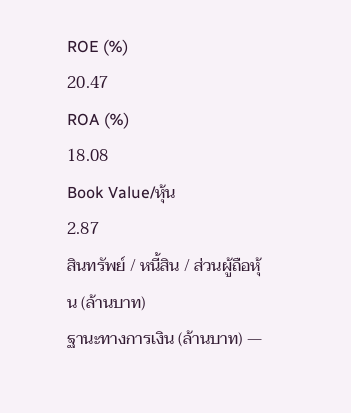ROE (%)
20.47
ROA (%)
18.08
Book Value/หุ้น
2.87
สินทรัพย์ / หนี้สิน / ส่วนผู้ถือหุ้น (ล้านบาท)
ฐานะทางการเงิน (ล้านบาท) —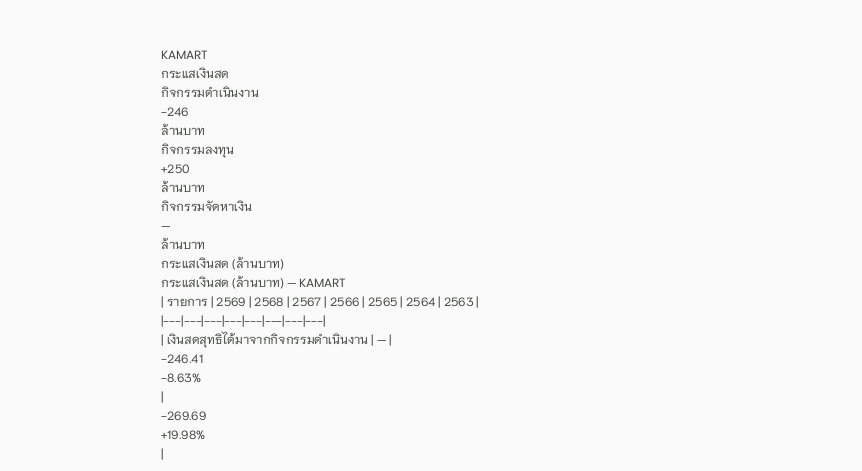KAMART
กระแสเงินสด
กิจกรรมดำเนินงาน
-246
ล้านบาท
กิจกรรมลงทุน
+250
ล้านบาท
กิจกรรมจัดหาเงิน
—
ล้านบาท
กระแสเงินสด (ล้านบาท)
กระแสเงินสด (ล้านบาท) — KAMART
| รายการ | 2569 | 2568 | 2567 | 2566 | 2565 | 2564 | 2563 |
|---|---|---|---|---|---|---|---|
| เงินสดสุทธิได้มาจากกิจกรรมดำเนินงาน | — |
-246.41
-8.63%
|
-269.69
+19.98%
|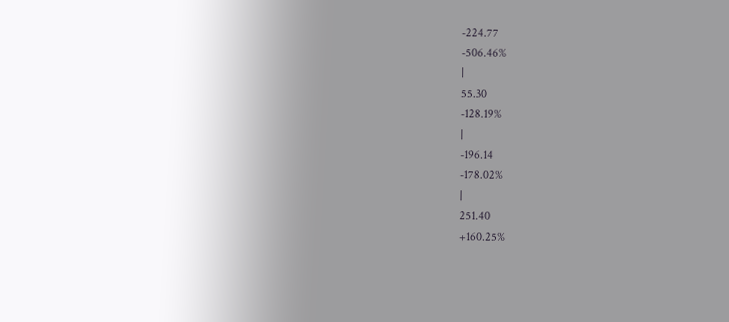-224.77
-506.46%
|
55.30
-128.19%
|
-196.14
-178.02%
|
251.40
+160.25%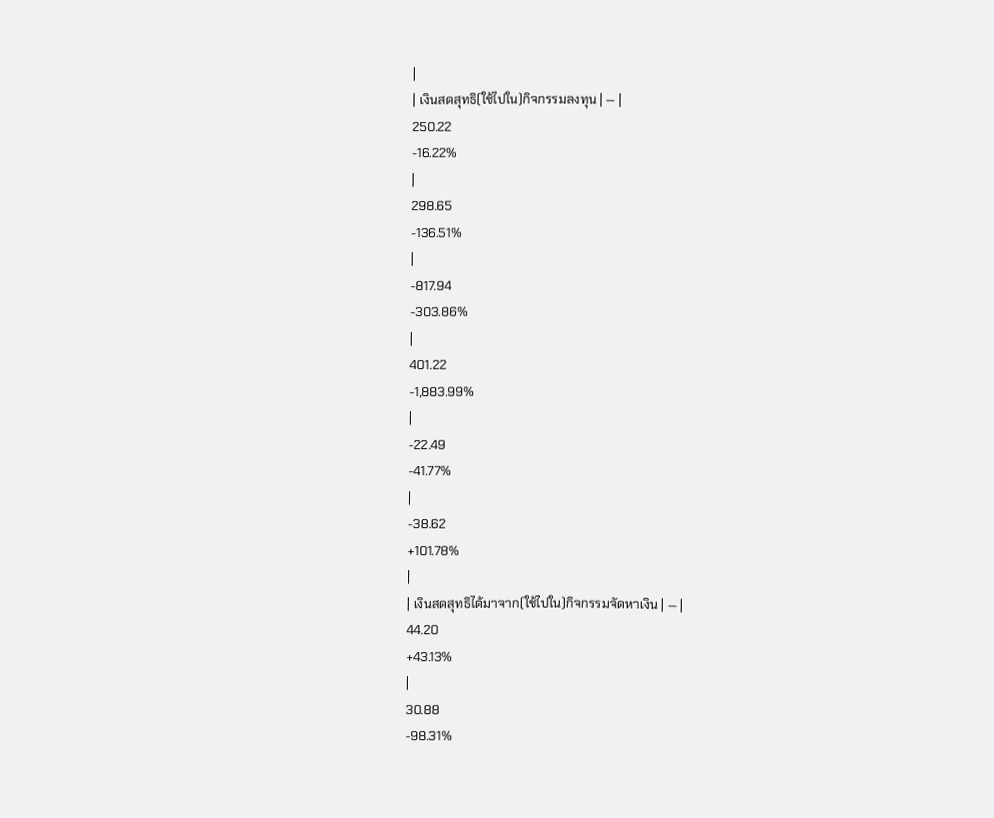|
| เงินสดสุทธิ(ใช้ไปใน)กิจกรรมลงทุน | — |
250.22
-16.22%
|
298.65
-136.51%
|
-817.94
-303.86%
|
401.22
-1,883.99%
|
-22.49
-41.77%
|
-38.62
+101.78%
|
| เงินสดสุทธิได้มาจาก(ใช้ไปใน)กิจกรรมจัดหาเงิน | — |
44.20
+43.13%
|
30.88
-98.31%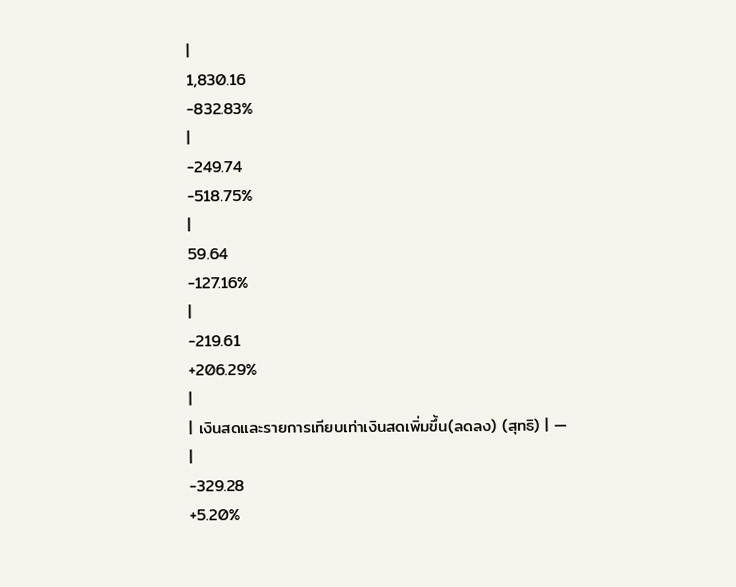|
1,830.16
-832.83%
|
-249.74
-518.75%
|
59.64
-127.16%
|
-219.61
+206.29%
|
| เงินสดและรายการเทียบเท่าเงินสดเพิ่มขึ้น(ลดลง) (สุทธิ) | — |
-329.28
+5.20%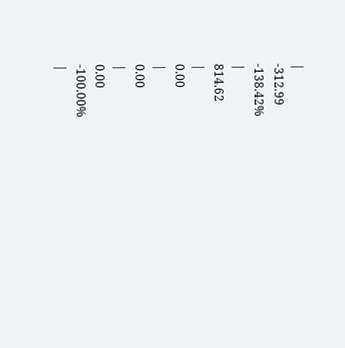|
-312.99
-138.42%
|
814.62
|
0.00
|
0.00
|
0.00
-100.00%
|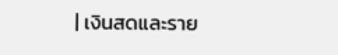| เงินสดและราย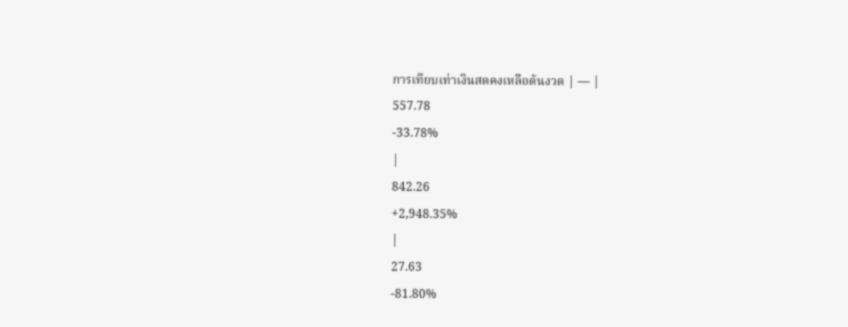การเทียบเท่าเงินสดคงเหลือต้นงวด | — |
557.78
-33.78%
|
842.26
+2,948.35%
|
27.63
-81.80%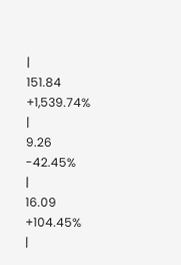|
151.84
+1,539.74%
|
9.26
-42.45%
|
16.09
+104.45%
|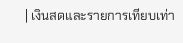| เงินสดและรายการเทียบเท่า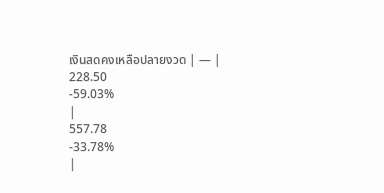เงินสดคงเหลือปลายงวด | — |
228.50
-59.03%
|
557.78
-33.78%
|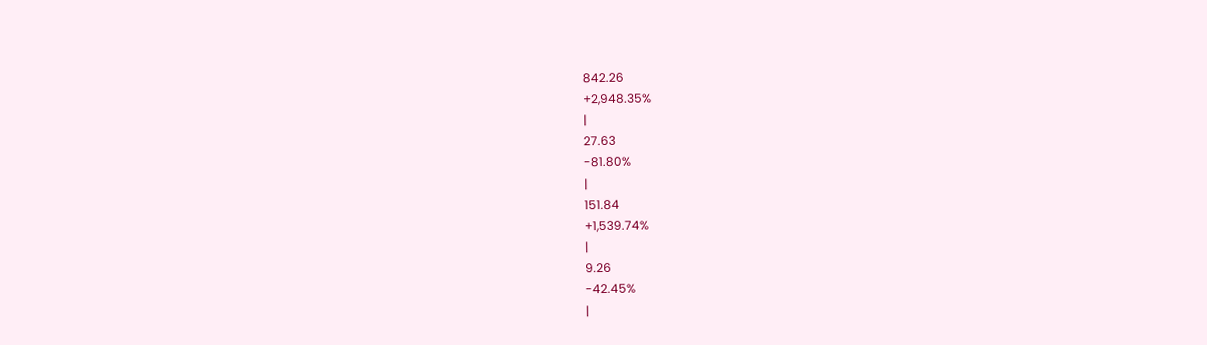842.26
+2,948.35%
|
27.63
-81.80%
|
151.84
+1,539.74%
|
9.26
-42.45%
|